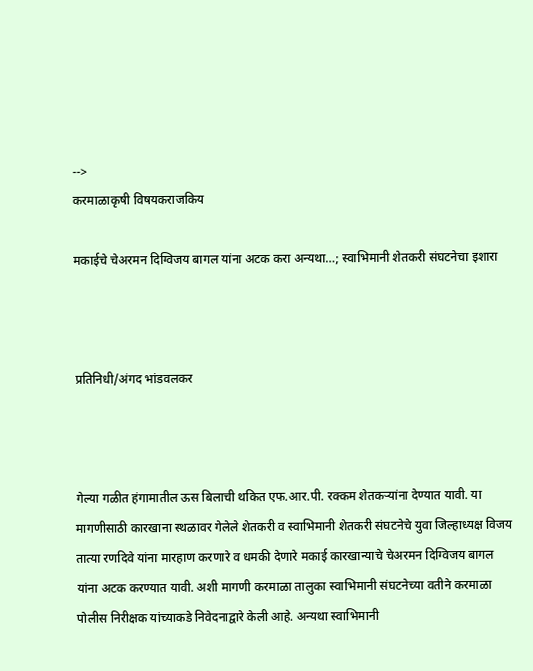-->
करमाळाकृषी विषयकराजकिय

मकाईचे चेअरमन दिग्विजय बागल यांना अटक करा अन्यथा…; स्वाभिमानी शेतकरी संघटनेचा इशारा



प्रतिनिधी/अंगद भांडवलकर



गेल्या गळीत हंगामातील ऊस बिलाची थकित एफ.आर.पी. रक्कम शेतकऱ्यांना देण्यात यावी. या मागणीसाठी कारखाना स्थळावर गेलेले शेतकरी व स्वाभिमानी शेतकरी संघटनेचे युवा जिल्हाध्यक्ष विजय तात्या रणदिवे यांना मारहाण करणारे व धमकी देणारे मकाई कारखान्याचे चेअरमन दिग्विजय बागल यांना अटक करण्यात यावी. अशी मागणी करमाळा तालुका स्वाभिमानी संघटनेच्या वतीने करमाळा पोलीस निरीक्षक यांच्याकडे निवेदनाद्वारे केली आहे. अन्यथा स्वाभिमानी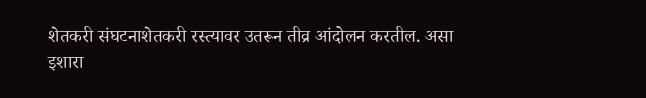शेतकरी संघटनाशेतकरी रस्त्यावर उतरून तीव्र आंदोलन करतील. असा इशारा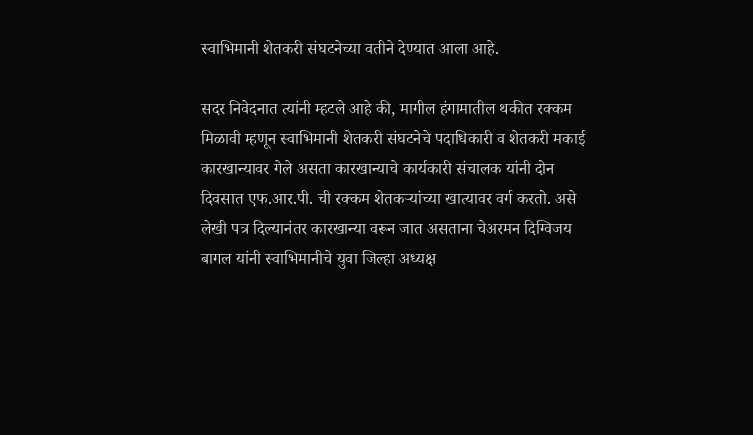स्वाभिमानी शेतकरी संघटनेच्या वतीने देण्यात आला आहे.

सदर निवेदनात त्यांनी म्हटले आहे की, मागील हंगामातील थकीत रक्कम मिळावी म्हणून स्वाभिमानी शेतकरी संघटनेचे पदाधिकारी व शेतकरी मकाई कारखान्यावर गेले असता कारखान्याचे कार्यकारी संचालक यांनी दोन दिवसात एफ.आर.पी. ची रक्कम शेतकऱ्यांच्या खात्यावर वर्ग करतो. असे लेखी पत्र दिल्यानंतर कारखान्या वरून जात असताना चेअरमन दिग्विजय बागल यांनी स्वाभिमानीचे युवा जिल्हा अध्यक्ष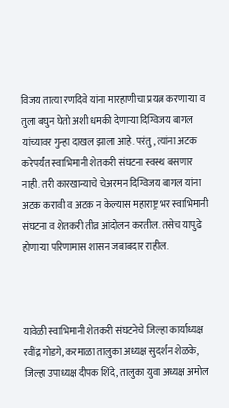विजय तात्या रणदिवे यांना मारहाणीचा प्रयत्न करणाऱ्या व तुला बघुन घेतो अशी धमकी देणाऱ्या दिग्विजय बागल यांच्यावर गुन्हा दाखल झाला आहे. परंतु, त्यांना अटक करेपर्यंत स्वाभिमानी शेतकरी संघटना स्वस्थ बसणार नाही. तरी कारखान्याचे चेअरमन दिग्विजय बागल यांना अटक करावी व अटक न केल्यास महाराष्ट्र भर स्वाभिमानी संघटना व शेतकरी तीव्र आंदोलन करतील. तसेच यापुढे होणाऱ्या परिणामास शासन जबाबदार राहील.



यावेळी स्वाभिमानी शेतकरी संघटनेचे जिल्हा कार्याध्यक्ष रवींद्र गोडगे, करमाळा तालुका अध्यक्ष सुदर्शन शेळके, जिल्हा उपाध्यक्ष दीपक शिंदे, तालुका युवा अध्यक्ष अमोल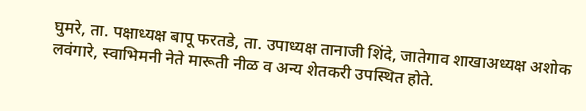घुमरे, ता. पक्षाध्यक्ष बापू फरतडे, ता. उपाध्यक्ष तानाजी शिंदे, जातेगाव शाखाअध्यक्ष अशोक लवंगारे, स्वाभिमनी नेते मारूती नीळ व अन्य शेतकरी उपस्थित होते.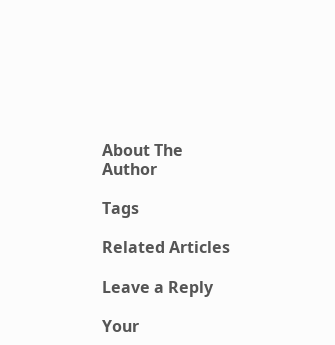About The Author

Tags

Related Articles

Leave a Reply

Your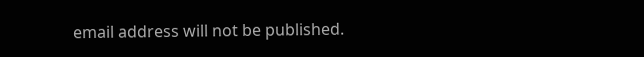email address will not be published.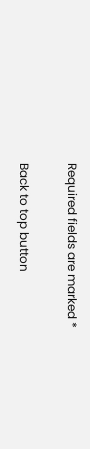Required fields are marked *

Back to top button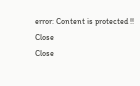error: Content is protected !!
Close
Close